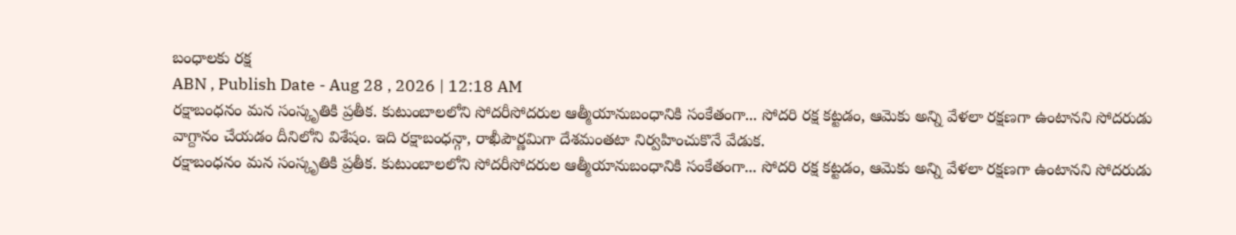బంధాలకు రక్ష
ABN , Publish Date - Aug 28 , 2026 | 12:18 AM
రక్షాబంధనం మన సంస్కృతికి ప్రతీక. కుటుంబాలలోని సోదరీసోదరుల ఆత్మీయానుబంధానికి సంకేతంగా... సోదరి రక్ష కట్టడం, ఆమెకు అన్ని వేళలా రక్షణగా ఉంటానని సోదరుడు వాగ్దానం చేయడం దీనిలోని విశేషం. ఇది రక్షాబంధన్గా, రాఖీపౌర్ణమిగా దేశమంతటా నిర్వహించుకొనే వేడుక.
రక్షాబంధనం మన సంస్కృతికి ప్రతీక. కుటుంబాలలోని సోదరీసోదరుల ఆత్మీయానుబంధానికి సంకేతంగా... సోదరి రక్ష కట్టడం, ఆమెకు అన్ని వేళలా రక్షణగా ఉంటానని సోదరుడు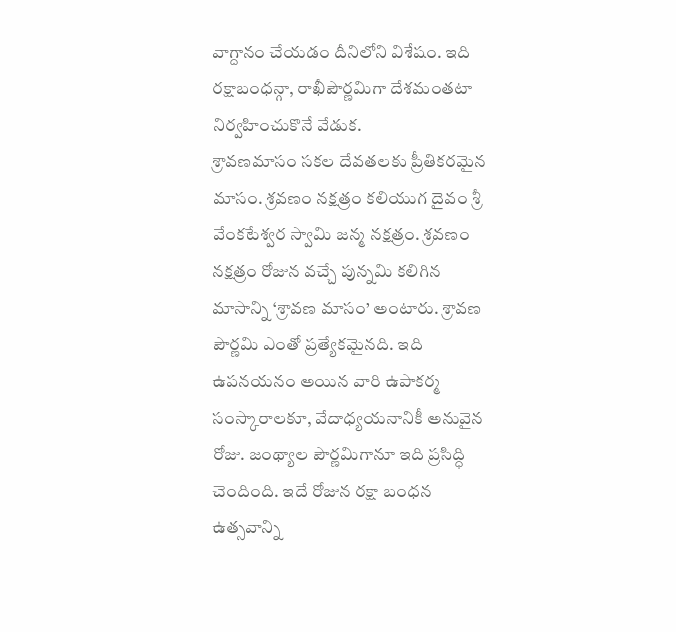వాగ్దానం చేయడం దీనిలోని విశేషం. ఇది రక్షాబంధన్గా, రాఖీపౌర్ణమిగా దేశమంతటా నిర్వహించుకొనే వేడుక.
శ్రావణమాసం సకల దేవతలకు ప్రీతికరమైన మాసం. శ్రవణం నక్షత్రం కలియుగ దైవం శ్రీ వేంకటేశ్వర స్వామి జన్మ నక్షత్రం. శ్రవణం నక్షత్రం రోజున వచ్చే పున్నమి కలిగిన మాసాన్ని ‘శ్రావణ మాసం’ అంటారు. శ్రావణ పౌర్ణమి ఎంతో ప్రత్యేకమైనది. ఇది ఉపనయనం అయిన వారి ఉపాకర్మ సంస్కారాలకూ, వేదాధ్యయనానికీ అనువైన రోజు. జంథ్యాల పౌర్ణమిగానూ ఇది ప్రసిద్ధి చెందింది. ఇదే రోజున రక్షా బంధన ఉత్సవాన్ని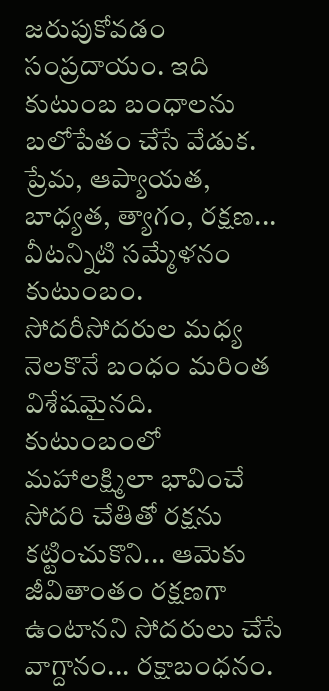జరుపుకోవడం సంప్రదాయం. ఇది కుటుంబ బంధాలను బలోపేతం చేసే వేడుక. ప్రేమ, ఆప్యాయత, బాధ్యత, త్యాగం, రక్షణ... వీటన్నిటి సమ్మేళనం కుటుంబం. సోదరీసోదరుల మధ్య నెలకొనే బంధం మరింత విశేషమైనది. కుటుంబంలో మహాలక్ష్మిలా భావించే సోదరి చేతితో రక్షను కట్టించుకొని... ఆమెకు జీవితాంతం రక్షణగా ఉంటానని సోదరులు చేసే వాగ్దానం... రక్షాబంధనం.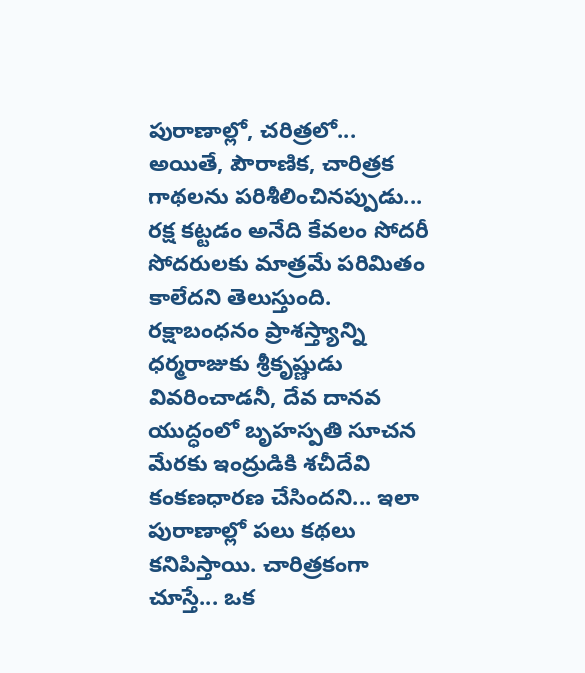పురాణాల్లో, చరిత్రలో...
అయితే, పౌరాణిక, చారిత్రక గాథలను పరిశీలించినప్పుడు... రక్ష కట్టడం అనేది కేవలం సోదరీ సోదరులకు మాత్రమే పరిమితం కాలేదని తెలుస్తుంది. రక్షాబంధనం ప్రాశస్త్యాన్ని ధర్మరాజుకు శ్రీకృష్ణుడు వివరించాడనీ, దేవ దానవ యుద్ధంలో బృహస్పతి సూచన మేరకు ఇంద్రుడికి శచీదేవి కంకణధారణ చేసిందని... ఇలా పురాణాల్లో పలు కథలు కనిపిస్తాయి. చారిత్రకంగా చూస్తే... ఒక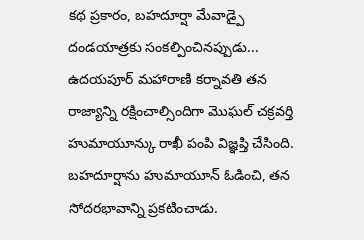కథ ప్రకారం, బహదూర్షా మేవాడ్పై దండయాత్రకు సంకల్పించినప్పుడు... ఉదయపూర్ మహారాణి కర్నావతి తన రాజ్యాన్ని రక్షించాల్సిందిగా మొఘల్ చక్రవర్తి హుమాయూన్కు రాఖీ పంపి విజ్ఞప్తి చేసింది. బహదూర్షాను హుమాయూన్ ఓడించి, తన సోదరభావాన్ని ప్రకటించాడు.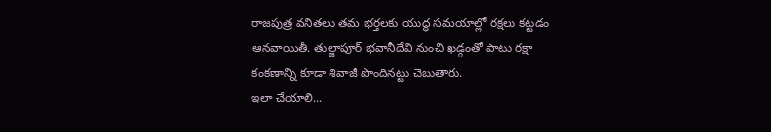రాజపుత్ర వనితలు తమ భర్తలకు యుద్ధ సమయాల్లో రక్షలు కట్టడం ఆనవాయితీ. తుల్జాపూర్ భవానీదేవి నుంచి ఖడ్గంతో పాటు రక్షా కంకణాన్ని కూడా శివాజీ పొందినట్టు చెబుతారు.
ఇలా చేయాలి...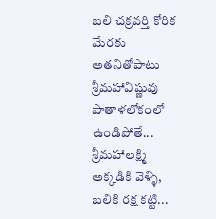బలి చక్రవర్తి కోరిక మేరకు అతనితోపాటు శ్రీమహావిష్ణువు పాతాళలోకంలో ఉండిపోతే... శ్రీమహాలక్ష్మి అక్కడికి వెళ్ళి, బలికి రక్ష కట్టి...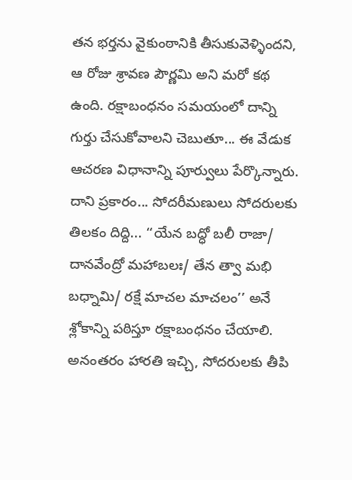తన భర్తను వైకుంఠానికి తీసుకువెళ్ళిందని, ఆ రోజు శ్రావణ పౌర్ణమి అని మరో కథ ఉంది. రక్షాబంధనం సమయంలో దాన్ని గుర్తు చేసుకోవాలని చెబుతూ... ఈ వేడుక ఆచరణ విధానాన్ని పూర్వులు పేర్కొన్నారు. దాని ప్రకారం... సోదరీమణులు సోదరులకు తిలకం దిద్ది... ‘‘యేన బద్ధో బలీ రాజా/ దానవేంద్రో మహాబలః/ తేన త్వా మభి బధ్నామి/ రక్షే మాచల మాచలం’’ అనే శ్లోకాన్ని పఠిస్తూ రక్షాబంధనం చేయాలి. అనంతరం హారతి ఇచ్చి, సోదరులకు తీపి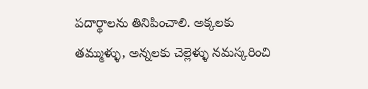పదార్థాలను తినిపించాలి. అక్కలకు తమ్ముళ్ళు, అన్నలకు చెల్లెళ్ళు నమస్కరించి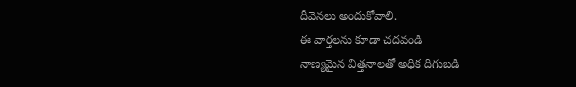దీవెనలు అందుకోవాలి.
ఈ వార్తలను కూడా చదవండి
నాణ్యమైన విత్తనాలతో అధిక దిగుబడి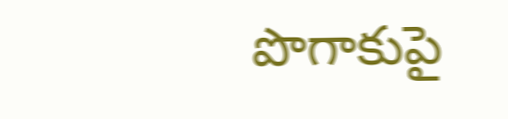పొగాకుపై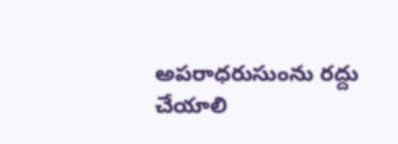అపరాధరుసుంను రద్దు చేయాలి